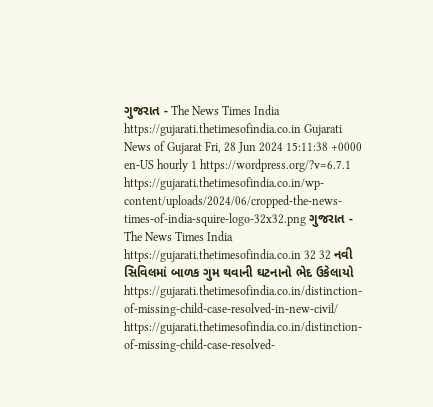ગુજરાત - The News Times India https://gujarati.thetimesofindia.co.in Gujarati News of Gujarat Fri, 28 Jun 2024 15:11:38 +0000 en-US hourly 1 https://wordpress.org/?v=6.7.1 https://gujarati.thetimesofindia.co.in/wp-content/uploads/2024/06/cropped-the-news-times-of-india-squire-logo-32x32.png ગુજરાત - The News Times India https://gujarati.thetimesofindia.co.in 32 32 નવી સિવિલમાં બાળક ગુમ થવાની ઘટનાનો ભેદ ઉકેલાયો https://gujarati.thetimesofindia.co.in/distinction-of-missing-child-case-resolved-in-new-civil/ https://gujarati.thetimesofindia.co.in/distinction-of-missing-child-case-resolved-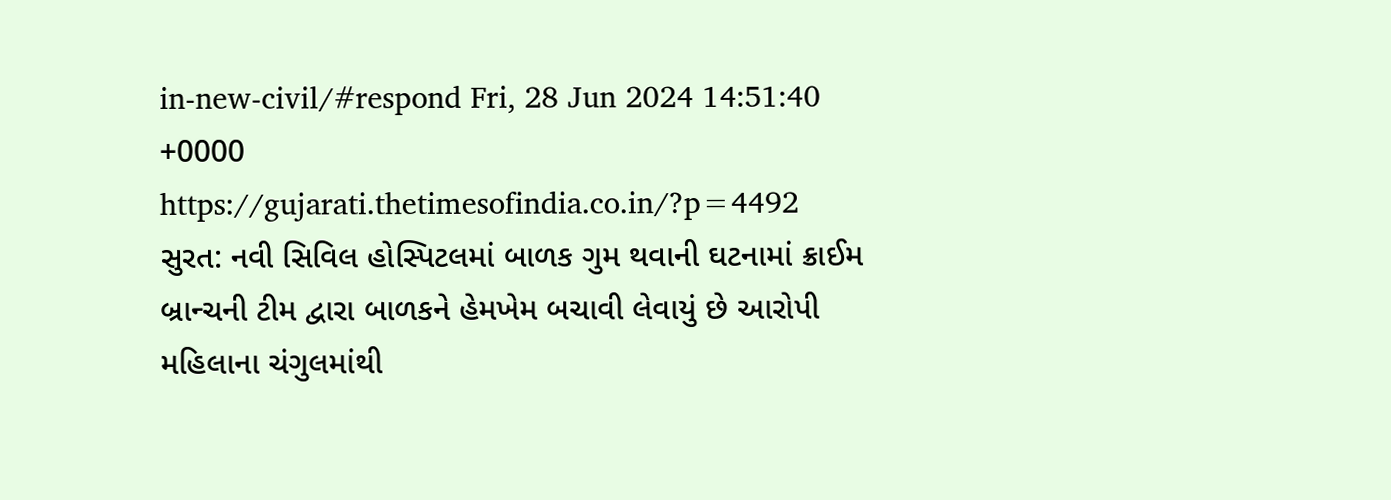in-new-civil/#respond Fri, 28 Jun 2024 14:51:40 +0000 https://gujarati.thetimesofindia.co.in/?p=4492 સુરત: નવી સિવિલ હોસ્પિટલમાં બાળક ગુમ થવાની ઘટનામાં ક્રાઈમ બ્રાન્ચની ટીમ દ્વારા બાળકને હેમખેમ બચાવી લેવાયું છે આરોપી મહિલાના ચંગુલમાંથી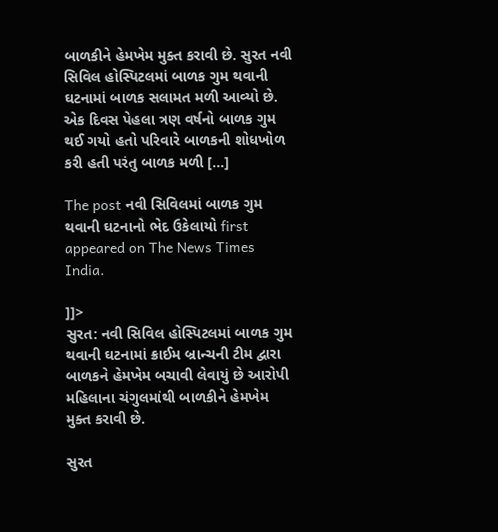બાળકીને હેમખેમ મુક્ત કરાવી છે. સુરત નવી સિવિલ હોસ્પિટલમાં બાળક ગુમ થવાની ઘટનામાં બાળક સલામત મળી આવ્યો છે. એક દિવસ પેહલા ત્રણ વર્ષનો બાળક ગુમ થઈ ગયો હતો પરિવારે બાળકની શોધખોળ કરી હતી પરંતુ બાળક મળી […]

The post નવી સિવિલમાં બાળક ગુમ થવાની ઘટનાનો ભેદ ઉકેલાયો first appeared on The News Times India.

]]>
સુરત: નવી સિવિલ હોસ્પિટલમાં બાળક ગુમ થવાની ઘટનામાં ક્રાઈમ બ્રાન્ચની ટીમ દ્વારા બાળકને હેમખેમ બચાવી લેવાયું છે આરોપી મહિલાના ચંગુલમાંથી બાળકીને હેમખેમ મુક્ત કરાવી છે.

સુરત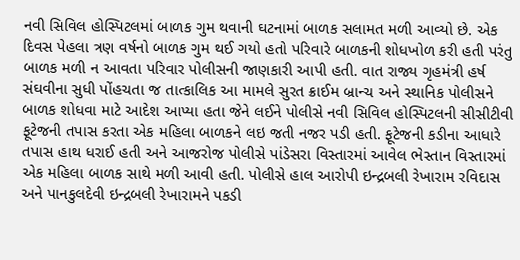નવી સિવિલ હોસ્પિટલમાં બાળક ગુમ થવાની ઘટનામાં બાળક સલામત મળી આવ્યો છે. એક દિવસ પેહલા ત્રણ વર્ષનો બાળક ગુમ થઈ ગયો હતો પરિવારે બાળકની શોધખોળ કરી હતી પરંતુ બાળક મળી ન આવતા પરિવાર પોલીસની જાણકારી આપી હતી. વાત રાજ્ય ગૃહમંત્રી હર્ષ સંઘવીના સુધી પોંહચતા જ તાત્કાલિક આ મામલે સુરત ક્રાઈમ બ્રાન્ચ અને સ્થાનિક પોલીસને બાળક શોધવા માટે આદેશ આપ્યા હતા જેને લઈને પોલીસે નવી સિવિલ હોસ્પિટલની સીસીટીવી ફૂટેજની તપાસ કરતા એક મહિલા બાળકને લઇ જતી નજર પડી હતી. ફૂટેજની કડીના આધારે તપાસ હાથ ધરાઈ હતી અને આજરોજ પોલીસે પાંડેસરા વિસ્તારમાં આવેલ ભેસ્તાન વિસ્તારમાં એક મહિલા બાળક સાથે મળી આવી હતી. પોલીસે હાલ આરોપી ઇન્દ્રબલી રેખારામ રવિદાસ અને પાનકુલદેવી ઇન્દ્રબલી રેખારામને પકડી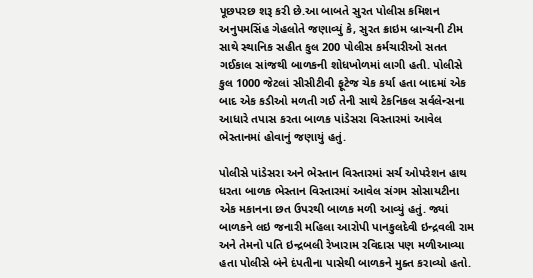પૂછપરછ શરૂ કરી છે.આ બાબતે સુરત પોલીસ કમિશન અનુપમસિંહ ગેહલોતે જણાવ્યું કે, સુરત ક્રાઇમ બ્રાન્ચની ટીમ સાથે સ્થાનિક સહીત કુલ 200 પોલીસ કર્મચારીઓ સતત ગઈકાલ સાંજથી બાળકની શોધખોળમાં લાગી હતી. પોલીસે કુલ 1000 જેટલાં સીસીટીવી ફૂટેજ ચેક કર્યા હતા બાદમાં એક બાદ એક કડીઓ મળતી ગઈ તેની સાથે ટેકનિકલ સર્વલેન્સના આધારે તપાસ કરતા બાળક પાંડેસરા વિસ્તારમાં આવેલ ભેસ્તાનમાં હોવાનું જણાયું હતું.

પોલીસે પાંડેસરા અને ભેસ્તાન વિસ્તારમાં સર્ચ ઓપરેશન હાથ ધરતા બાળક ભેસ્તાન વિસ્તારમાં આવેલ સંગમ સોસાયટીના એક મકાનના છત ઉપરથી બાળક મળી આવ્યું હતું. જ્યાં બાળકને લઇ જનારી મહિલા આરોપી પાનકુલદેવી ઇન્દ્રવલી રામ અને તેમનો પતિ ઇન્દ્રબલી રેખારામ રવિદાસ પણ મળીઆવ્યા હતા પોલીસે બંને દંપતીના પાસેથી બાળકને મુક્ત કરાવ્યો હતો.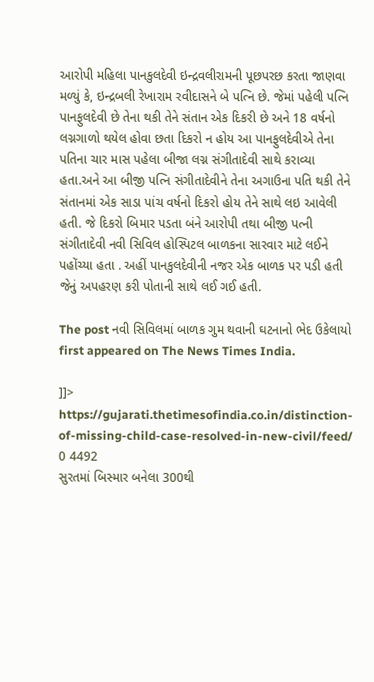આરોપી મહિલા પાનકુલદેવી ઇન્દ્રવલીરામની પૂછપરછ કરતા જાણવા મળ્યું કે, ઇન્દ્રબલી રેખારામ રવીદાસને બે પત્નિ છે. જેમાં પહેલી પત્નિ પાનફુલદેવી છે તેના થકી તેને સંતાન એક દિકરી છે અને 18 વર્ષનો લગ્નગાળો થયેલ હોવા છતા દિકરો ન હોય આ પાનફુલદેવીએ તેના પતિના ચાર માસ પહેલા બીજા લગ્ન સંગીતાદેવી સાથે કરાવ્યા હતા.અને આ બીજી પત્નિ સંગીતાદેવીને તેના અગાઉના પતિ થકી તેને સંતાનમાં એક સાડા પાંચ વર્ષનો દિકરો હોય તેને સાથે લઇ આવેલી હતી. જે દિકરો બિમાર પડતા બંને આરોપી તથા બીજી પત્ની સંગીતાદેવી નવી સિવિલ હોસ્પિટલ બાળકના સારવાર માટે લઈને પહોંચ્યા હતા . અહીં પાનકુલદેવીની નજર એક બાળક પર પડી હતી જેનું અપહરણ કરી પોતાની સાથે લઈ ગઈ હતી.

The post નવી સિવિલમાં બાળક ગુમ થવાની ઘટનાનો ભેદ ઉકેલાયો first appeared on The News Times India.

]]>
https://gujarati.thetimesofindia.co.in/distinction-of-missing-child-case-resolved-in-new-civil/feed/ 0 4492
સુરતમાં બિસ્માર બનેલા 300થી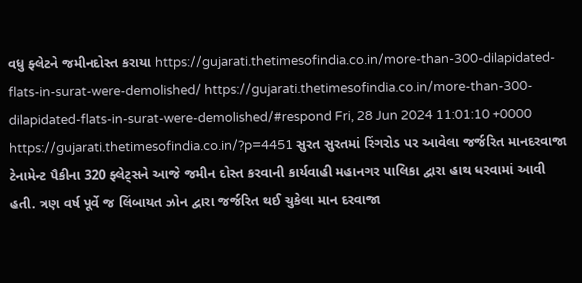વધુ ફ્લેટને જમીનદોસ્ત કરાયા https://gujarati.thetimesofindia.co.in/more-than-300-dilapidated-flats-in-surat-were-demolished/ https://gujarati.thetimesofindia.co.in/more-than-300-dilapidated-flats-in-surat-were-demolished/#respond Fri, 28 Jun 2024 11:01:10 +0000 https://gujarati.thetimesofindia.co.in/?p=4451 સુરત સુરતમાં રિંગરોડ પર આવેલા જર્જરિત માનદરવાજા ટેનામેન્ટ પૈકીના 320 ફ્લેટ્સને આજે જમીન દોસ્ત કરવાની કાર્યવાહી મહાનગર પાલિકા દ્વારા હાથ ધરવામાં આવી હતી. ત્રણ વર્ષ પૂર્વે જ લિંબાયત ઝોન દ્વારા જર્જરિત થઈ ચુકેલા માન દરવાજા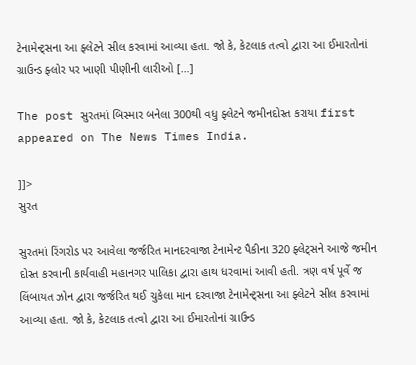ટેનામેન્ટ્સના આ ફ્લેટને સીલ કરવામાં આવ્યા હતા. જો કે, કેટલાક તત્વો દ્વારા આ ઈમારતોનાં ગ્રાઉન્ડ ફ્લોર પર ખાણી પીણીની લારીઓ […]

The post સુરતમાં બિસ્માર બનેલા 300થી વધુ ફ્લેટને જમીનદોસ્ત કરાયા first appeared on The News Times India.

]]>
સુરત

સુરતમાં રિંગરોડ પર આવેલા જર્જરિત માનદરવાજા ટેનામેન્ટ પૈકીના 320 ફ્લેટ્સને આજે જમીન દોસ્ત કરવાની કાર્યવાહી મહાનગર પાલિકા દ્વારા હાથ ધરવામાં આવી હતી. ત્રણ વર્ષ પૂર્વે જ લિંબાયત ઝોન દ્વારા જર્જરિત થઈ ચુકેલા માન દરવાજા ટેનામેન્ટ્સના આ ફ્લેટને સીલ કરવામાં આવ્યા હતા. જો કે, કેટલાક તત્વો દ્વારા આ ઈમારતોનાં ગ્રાઉન્ડ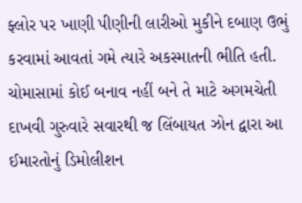ફ્લોર પર ખાણી પીણીની લારીઓ મુકીને દબાણ ઉભું કરવામાં આવતાં ગમે ત્યારે અકસ્માતની ભીતિ હતી. ચોમાસામાં કોઈ બનાવ નહીં બને તે માટે અગમચેતી દાખવી ગુરુવારે સવારથી જ લિંબાયત ઝોન દ્વારા આ ઈમારતોનું ડિમોલીશન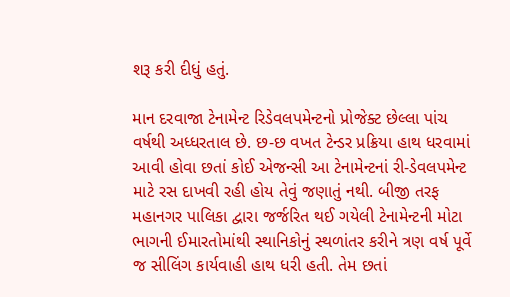શરૂ કરી દીધું હતું.

માન દરવાજા ટેનામેન્ટ રિડેવલપમેન્ટનો પ્રોજેક્ટ છેલ્લા પાંચ વર્ષથી અધ્ધરતાલ છે. છ-છ વખત ટેન્ડર પ્રક્રિયા હાથ ધરવામાં આવી હોવા છતાં કોઈ એજન્સી આ ટેનામેન્ટનાં રી-ડેવલપમેન્ટ માટે રસ દાખવી રહી હોય તેવું જણાતું નથી. બીજી તરફ મહાનગર પાલિકા દ્વારા જર્જરિત થઈ ગયેલી ટેનામેન્ટની મોટા ભાગની ઈમારતોમાંથી સ્થાનિકોનું સ્થળાંતર કરીને ત્રણ વર્ષ પૂર્વે જ સીલિંગ કાર્યવાહી હાથ ધરી હતી. તેમ છતાં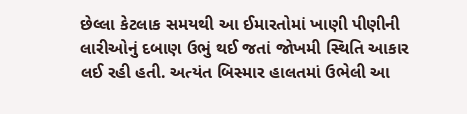છેલ્લા કેટલાક સમયથી આ ઈમારતોમાં ખાણી પીણીની લારીઓનું દબાણ ઉભું થઈ જતાં જોખમી સ્થિતિ આકાર લઈ રહી હતી. અત્યંત બિસ્માર હાલતમાં ઉભેલી આ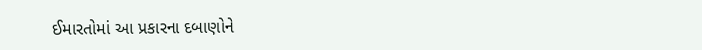ઈમારતોમાં આ પ્રકારના દબાણોને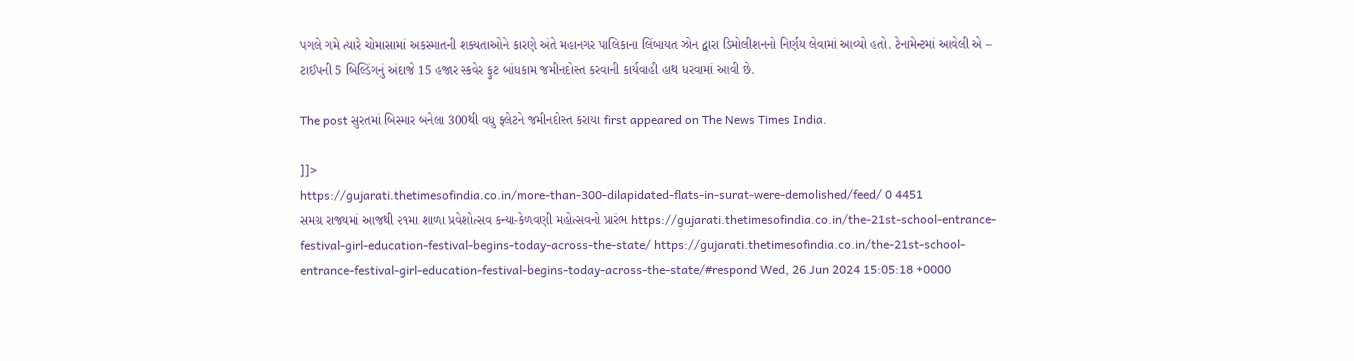પગલે ગમે ત્યારે ચોમાસામાં અકસ્માતની શક્યતાઓને કારણે અંતે મહાનગર પાલિકાના લિંબાયત ઝોન દ્વારા ડિમોલીશનનો નિર્ણય લેવામાં આવ્યો હતો. ટેનામેન્ટમાં આવેલી એ – ટાઈપની 5 બિલ્ડિંગનું અંદાજે 15 હજાર સ્કવેર ફુટ બાંધકામ જમીનદોસ્ત કરવાની કાર્યવાહી હાથ ધરવામાં આવી છે.

The post સુરતમાં બિસ્માર બનેલા 300થી વધુ ફ્લેટને જમીનદોસ્ત કરાયા first appeared on The News Times India.

]]>
https://gujarati.thetimesofindia.co.in/more-than-300-dilapidated-flats-in-surat-were-demolished/feed/ 0 4451
સમગ્ર રાજ્યમાં આજથી ૨૧મા શાળા પ્રવેશોત્સવ કન્યા-કેળવણી મહોત્સવનો પ્રારંભ https://gujarati.thetimesofindia.co.in/the-21st-school-entrance-festival-girl-education-festival-begins-today-across-the-state/ https://gujarati.thetimesofindia.co.in/the-21st-school-entrance-festival-girl-education-festival-begins-today-across-the-state/#respond Wed, 26 Jun 2024 15:05:18 +0000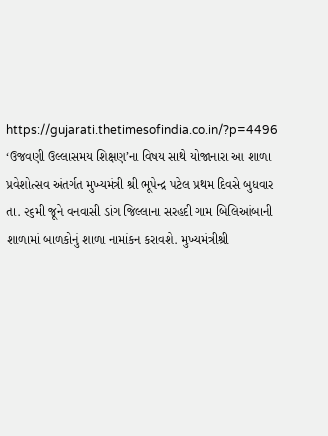https://gujarati.thetimesofindia.co.in/?p=4496 ‘ઉજવણી ઉલ્લાસમય શિક્ષણ’ના વિષય સાથે યોજાનારા આ શાળા પ્રવેશોત્સવ અંતર્ગત મુખ્યમંત્રી શ્રી ભૂપેન્દ્ર પટેલ પ્રથમ દિવસે બુધવાર તા. ૨૬મી જૂને વનવાસી ડાંગ જિલ્લાના સરહદી ગામ બિલિઆંબાની શાળામાં બાળકોનું શાળા નામાંકન કરાવશે. મુખ્યમંત્રીશ્રી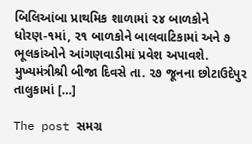બિલિઆંબા પ્રાથમિક શાળામાં ૨૪ બાળકોને ધોરણ-૧માં, ૨૧ બાળકોને બાલવાટિકામાં અને ૭ ભૂલકાંઓને આંગણવાડીમાં પ્રવેશ અપાવશે. મુખ્યમંત્રીશ્રી બીજા દિવસે તા. ૨૭ જૂનના છોટાઉદેપુર તાલુકામાં […]

The post સમગ્ર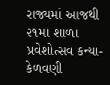રાજ્યમાં આજથી ૨૧મા શાળા પ્રવેશોત્સવ કન્યા-કેળવણી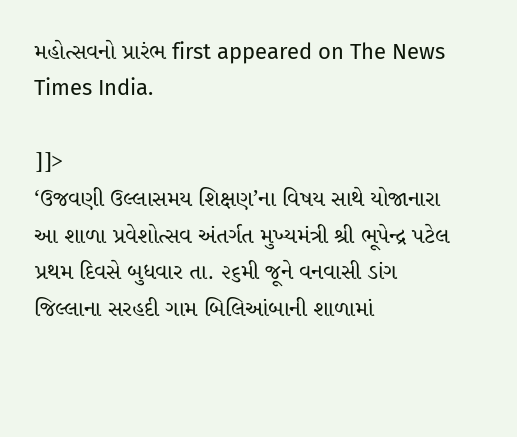મહોત્સવનો પ્રારંભ first appeared on The News Times India.

]]>
‘ઉજવણી ઉલ્લાસમય શિક્ષણ’ના વિષય સાથે યોજાનારા આ શાળા પ્રવેશોત્સવ અંતર્ગત મુખ્યમંત્રી શ્રી ભૂપેન્દ્ર પટેલ પ્રથમ દિવસે બુધવાર તા. ૨૬મી જૂને વનવાસી ડાંગ જિલ્લાના સરહદી ગામ બિલિઆંબાની શાળામાં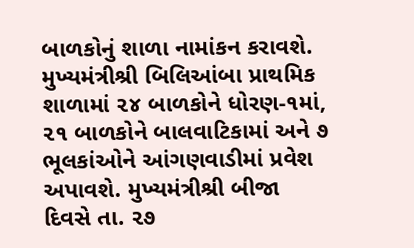બાળકોનું શાળા નામાંકન કરાવશે. મુખ્યમંત્રીશ્રી બિલિઆંબા પ્રાથમિક શાળામાં ૨૪ બાળકોને ધોરણ-૧માં, ૨૧ બાળકોને બાલવાટિકામાં અને ૭ ભૂલકાંઓને આંગણવાડીમાં પ્રવેશ અપાવશે. મુખ્યમંત્રીશ્રી બીજા દિવસે તા. ૨૭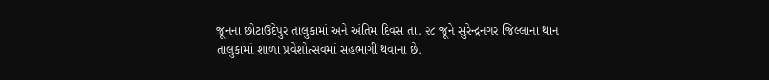જૂનના છોટાઉદેપુર તાલુકામાં અને અંતિમ દિવસ તા. ૨૮ જૂને સુરેન્દ્રનગર જિલ્લાના થાન તાલુકામાં શાળા પ્રવેશોત્સવમાં સહભાગી થવાના છે.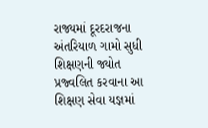રાજ્યમાં દૂરદરાજના અંતરિયાળ ગામો સુધી શિક્ષણની જ્યોત પ્રજ્વલિત કરવાના આ શિક્ષણ સેવા યજ્ઞમાં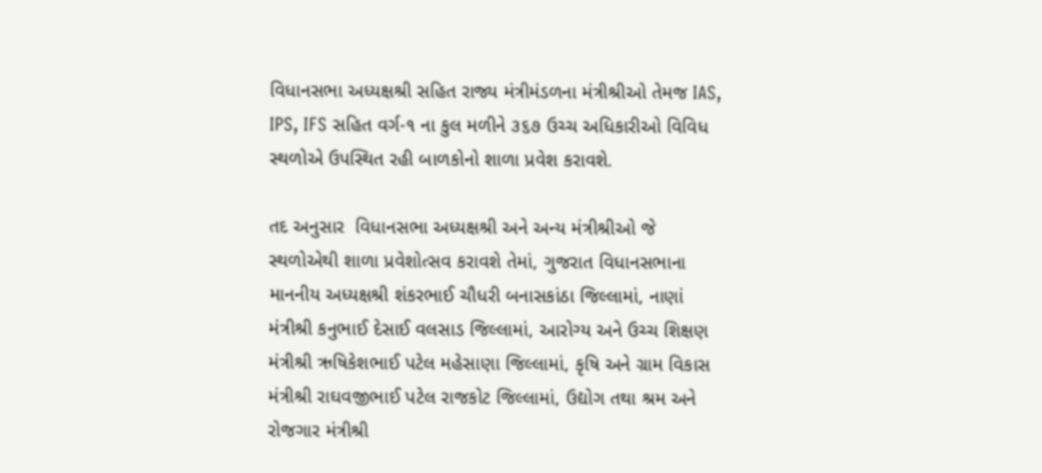વિધાનસભા અધ્યક્ષશ્રી સહિત રાજ્ય મંત્રીમંડળના મંત્રીશ્રીઓ તેમજ IAS, IPS, IFS સહિત વર્ગ-૧ ના કુલ મળીને ૩૬૭ ઉચ્ચ અધિકારીઓ વિવિધ સ્થળોએ ઉપસ્થિત રહી બાળકોનો શાળા પ્રવેશ કરાવશે.

તદ અનુસાર  વિધાનસભા અધ્યક્ષશ્રી અને અન્ય મંત્રીશ્રીઓ જે સ્થળોએથી શાળા પ્રવેશોત્સવ કરાવશે તેમાં, ગુજરાત વિધાનસભાના માનનીય અધ્યક્ષશ્રી શંકરભાઈ ચૌધરી બનાસકાંઠા જિલ્લામાં, નાણાં મંત્રીશ્રી કનુભાઈ દેસાઈ વલસાડ જિલ્લામાં, આરોગ્ય અને ઉચ્ચ શિક્ષણ મંત્રીશ્રી ઋષિકેશભાઈ પટેલ મહેસાણા જિલ્લામાં, કૃષિ અને ગ્રામ વિકાસ મંત્રીશ્રી રાઘવજીભાઈ પટેલ રાજકોટ જિલ્લામાં, ઉદ્યોગ તથા શ્રમ અને રોજગાર મંત્રીશ્રી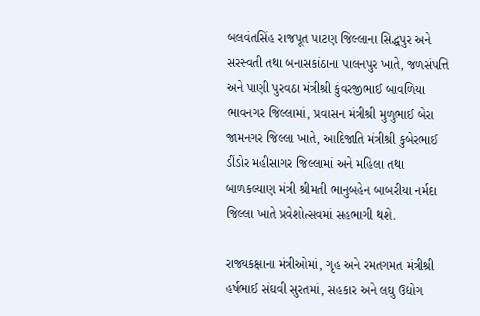બલવંતસિંહ રાજપૂત પાટણ જિલ્લાના સિદ્ધપુર અને સરસ્વતી તથા બનાસકાંઠાના પાલનપુર ખાતે, જળસંપત્તિ અને પાણી પુરવઠા મંત્રીશ્રી કુંવરજીભાઈ બાવળિયા ભાવનગર જિલ્લામાં, પ્રવાસન મંત્રીશ્રી મુળુભાઈ બેરા જામનગર જિલ્લા ખાતે, આદિજાતિ મંત્રીશ્રી કુબેરભાઈ ડીંડોર મહીસાગર જિલ્લામાં અને મહિલા તથા બાળકલ્યાણ મંત્રી શ્રીમતી ભાનુબહેન બાબરીયા નર્મદા જિલ્લા ખાતે પ્રવેશોત્સવમાં સહભાગી થશે.

રાજ્યકક્ષાના મંત્રીઓમાં, ગૃહ અને રમતગમત મંત્રીશ્રી હર્ષભાઈ સંઘવી સુરતમાં, સહકાર અને લઘુ ઉદ્યોગ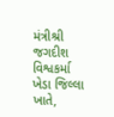મંત્રીશ્રી જગદીશ વિશ્વકર્મા ખેડા જિલ્લા ખાતે,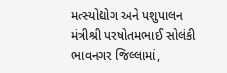મત્સ્યોદ્યોગ અને પશુપાલન મંત્રીશ્રી પરષોતમભાઈ સોલંકી ભાવનગર જિલ્લામાં,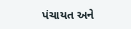પંચાયત અને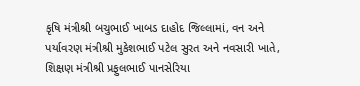કૃષિ મંત્રીશ્રી બચુભાઈ ખાબડ દાહોદ જિલ્લામાં, વન અને પર્યાવરણ મંત્રીશ્રી મુકેશભાઈ પટેલ સુરત અને નવસારી ખાતે, શિક્ષણ મંત્રીશ્રી પ્રફુલભાઈ પાનસેરિયા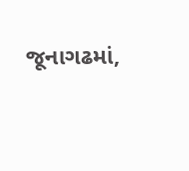જૂનાગઢમાં,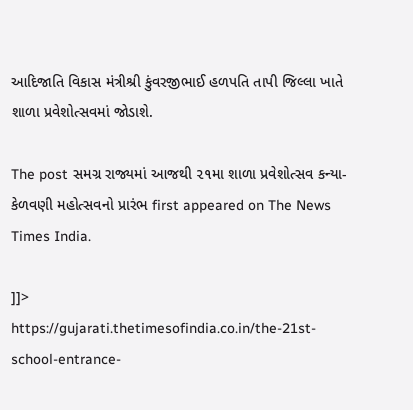આદિજાતિ વિકાસ મંત્રીશ્રી કુંવરજીભાઈ હળપતિ તાપી જિલ્લા ખાતે શાળા પ્રવેશોત્સવમાં જોડાશે.

The post સમગ્ર રાજ્યમાં આજથી ૨૧મા શાળા પ્રવેશોત્સવ કન્યા-કેળવણી મહોત્સવનો પ્રારંભ first appeared on The News Times India.

]]>
https://gujarati.thetimesofindia.co.in/the-21st-school-entrance-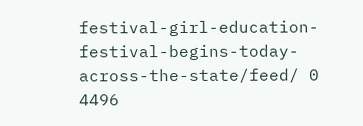festival-girl-education-festival-begins-today-across-the-state/feed/ 0 4496